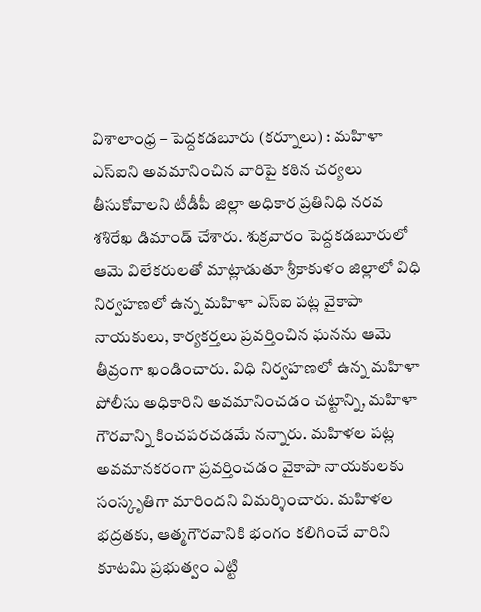విశాలాంధ్ర – పెద్దకడబూరు (కర్నూలు) : మహిళా ఎస్ఐని అవమానించిన వారిపై కఠిన చర్యలు తీసుకోవాలని టీడీపీ జిల్లా అధికార ప్రతినిధి నరవ శశిరేఖ డిమాండ్ చేశారు. శుక్రవారం పెద్దకడబూరులో ఆమె విలేకరులతో మాట్లాడుతూ శ్రీకాకుళం జిల్లాలో విధి నిర్వహణలో ఉన్న మహిళా ఎస్ఐ పట్ల వైకాపా నాయకులు, కార్యకర్తలు ప్రవర్తించిన ఘనను ఆమె తీవ్రంగా ఖండించారు. విధి నిర్వహణలో ఉన్న మహిళా పోలీసు అధికారిని అవమానించడం చట్టాన్ని, మహిళా గౌరవాన్ని కించపరచడమే నన్నారు. మహిళల పట్ల అవమానకరంగా ప్రవర్తించడం వైకాపా నాయకులకు సంస్కృతిగా మారిందని విమర్శించారు. మహిళల భద్రతకు, ఆత్మగౌరవానికి భంగం కలిగించే వారిని కూటమి ప్రభుత్వం ఎట్టి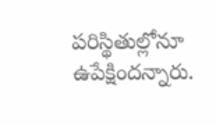పరిస్థితుల్లోనూ ఉపేక్షిందన్నారు.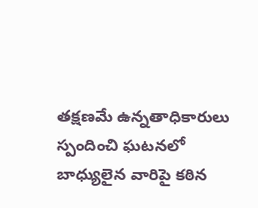తక్షణమే ఉన్నతాధికారులు స్పందించి ఘటనలో బాధ్యులైన వారిపై కఠిన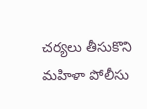చర్యలు తీసుకొని మహిళా పోలీసు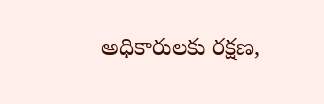అధికారులకు రక్షణ,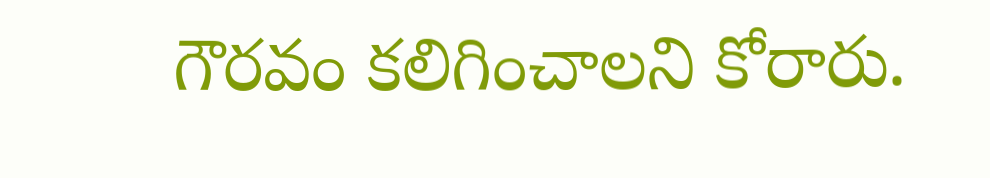గౌరవం కలిగించాలని కోరారు.